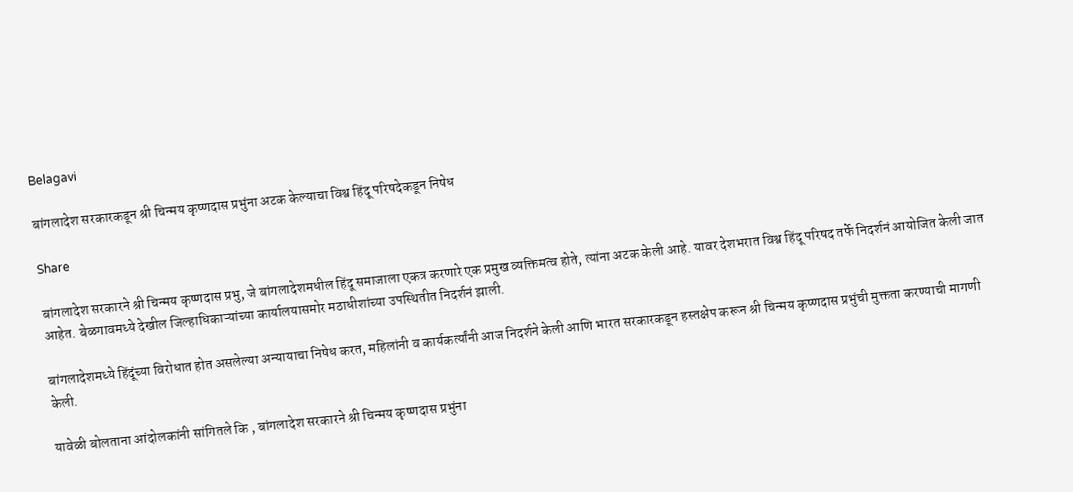Belagavi

बांगलादेश सरकारकडून श्री चिन्मय कृष्णदास प्रभुंना अटक केल्याचा विश्व हिंदू परिषदेकडून निषेध

Share

बांगलादेश सरकारने श्री चिन्मय कृष्णदास प्रभु, जे बांगलादेशमधील हिंदू समाजाला एकत्र करणारे एक प्रमुख व्यक्तिमत्व होते, त्यांना अटक केली आहे. यावर देशभरात विश्व हिंदू परिषद तर्फे निदर्शनं आयोजित केली जात आहेत. बेळगावमध्ये देखील जिल्हाधिकाऱ्यांच्या कार्यालयासमोर मठाधीशांच्या उपस्थितीत निदर्शनं झाली.

बांगलादेशमध्ये हिंदूंच्या विरोधात होत असलेल्या अन्यायाचा निषेध करत, महिलांनी व कार्यकर्त्यांनी आज निदर्शने केली आणि भारत सरकारकडून हस्तक्षेप करून श्री चिन्मय कृष्णदास प्रभुंची मुक्तता करण्याची मागणी केली.

यावेळी बोलताना आंदोलकांनी सांगितले कि , बांगलादेश सरकारने श्री चिन्मय कृष्णदास प्रभुंना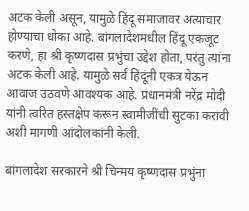अटक केली असून, यामुळे हिंदू समाजावर अत्याचार होण्याचा धोका आहे. बांगलादेशमधील हिंदू एकजूट करणे, हा श्री कृष्णदास प्रभुंचा उद्देश होता, परंतु त्यांना अटक केली आहे. यामुळे सर्व हिंदूंनी एकत्र येऊन आवाज उठवणे आवश्यक आहे. प्रधानमंत्री नरेंद्र मोदी यांनी त्वरित हस्तक्षेप करून स्वामीजींची सुटका करावी अशी मागणी आंदोलकांनी केली.

बांगलादेश सरकारने श्री चिन्मय कृष्णदास प्रभुंना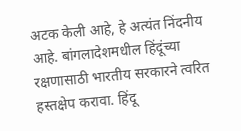अटक केली आहे, हे अत्यंत निंदनीय आहे. बांगलादेशमधील हिंदूंच्या रक्षणासाठी भारतीय सरकारने त्वरित हस्तक्षेप करावा. हिंदू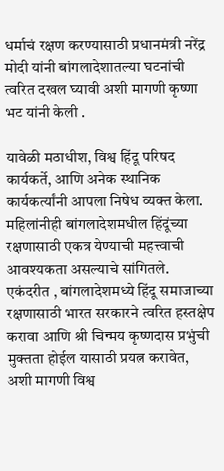धर्माचं रक्षण करण्यासाठी प्रधानमंत्री नरेंद्र मोदी यांनी बांगलादेशातल्या घटनांची त्वरित दखल घ्यावी अशी मागणी कृष्णा भट यांनी केली .

यावेळी मठाधीश, विश्व हिंदू परिषद कार्यकर्ते, आणि अनेक स्थानिक कार्यकर्त्यांनी आपला निषेध व्यक्त केला. महिलांनीही बांगलादेशमधील हिंदूंच्या रक्षणासाठी एकत्र येण्याची महत्त्वाची आवश्यकता असल्याचे सांगितले. एकंदरीत , बांगलादेशमध्ये हिंदू समाजाच्या रक्षणासाठी भारत सरकारने त्वरित हस्तक्षेप करावा आणि श्री चिन्मय कृष्णदास प्रभुंची मुक्तता होईल यासाठी प्रयत्न करावेत, अशी मागणी विश्व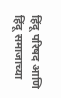हिंदू परिषद आणि हिंदू समाजाच्या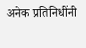अनेक प्रतिनिधींनी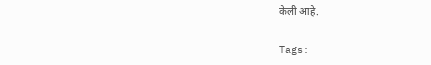केली आहे.

Tags: